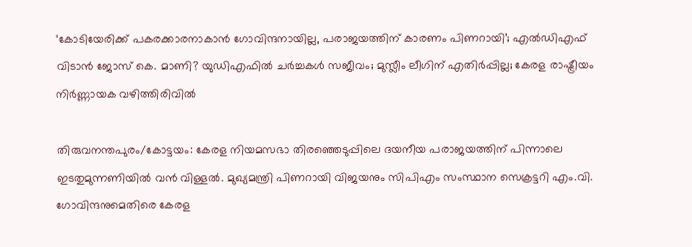‘കോടിയേരിക്ക് പകരക്കാരനാകാന്‍ ഗോവിന്ദനായില്ല, പരാജയത്തിന് കാരണം പിണറായി’; എല്‍ഡിഎഫ് വിടാന്‍ ജോസ് കെ. മാണി? യുഡിഎഫില്‍ ചര്‍ച്ചകള്‍ സജീവം; മുസ്ലീം ലീഗിന് എതിര്‍പ്പില്ല; കേരള രാഷ്ട്രീയം നിര്‍ണ്ണായക വഴിത്തിരിവില്‍

തിരുവനന്തപുരം/കോട്ടയം: കേരള നിയമസഭാ തിരഞ്ഞെടുപ്പിലെ ദയനീയ പരാജയത്തിന് പിന്നാലെ ഇടതുമുന്നണിയില്‍ വന്‍ വിള്ളല്‍. മുഖ്യമന്ത്രി പിണറായി വിജയനും സിപിഎം സംസ്ഥാന സെക്രട്ടറി എം.വി. ഗോവിന്ദനുമെതിരെ കേരള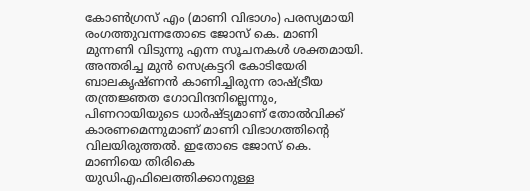കോണ്‍ഗ്രസ് എം (മാണി വിഭാഗം) പരസ്യമായി രംഗത്തുവന്നതോടെ ജോസ് കെ. മാണി മുന്നണി വിടുന്നു എന്ന സൂചനകള്‍ ശക്തമായി. അന്തരിച്ച മുന്‍ സെക്രട്ടറി കോടിയേരി ബാലകൃഷ്ണന്‍ കാണിച്ചിരുന്ന രാഷ്ട്രീയ തന്ത്രജ്ഞത ഗോവിന്ദനില്ലെന്നും, പിണറായിയുടെ ധാര്‍ഷ്ട്യമാണ് തോല്‍വിക്ക് കാരണമെന്നുമാണ് മാണി വിഭാഗത്തിന്റെ വിലയിരുത്തല്‍. ഇതോടെ ജോസ് കെ. മാണിയെ തിരികെ യുഡിഎഫിലെത്തിക്കാനുള്ള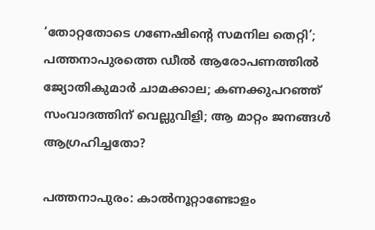‘തോറ്റതോടെ ഗണേഷിന്റെ സമനില തെറ്റി’; പത്തനാപുരത്തെ ഡീല്‍ ആരോപണത്തില്‍ ജ്യോതികുമാര്‍ ചാമക്കാല; കണക്കുപറഞ്ഞ് സംവാദത്തിന് വെല്ലുവിളി; ആ മാറ്റം ജനങ്ങള്‍ ആഗ്രഹിച്ചതോ?

പത്തനാപുരം: കാല്‍നൂറ്റാണ്ടോളം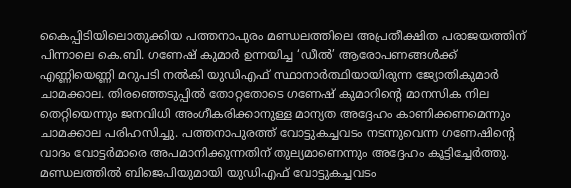കൈപ്പിടിയിലൊതുക്കിയ പത്തനാപുരം മണ്ഡലത്തിലെ അപ്രതീക്ഷിത പരാജയത്തിന് പിന്നാലെ കെ.ബി. ഗണേഷ് കുമാര്‍ ഉന്നയിച്ച ‘ഡീല്‍’ ആരോപണങ്ങള്‍ക്ക് എണ്ണിയെണ്ണി മറുപടി നല്‍കി യുഡിഎഫ് സ്ഥാനാര്‍ത്ഥിയായിരുന്ന ജ്യോതികുമാര്‍ ചാമക്കാല. തിരഞ്ഞെടുപ്പില്‍ തോറ്റതോടെ ഗണേഷ് കുമാറിന്റെ മാനസിക നില തെറ്റിയെന്നും ജനവിധി അംഗീകരിക്കാനുള്ള മാന്യത അദ്ദേഹം കാണിക്കണമെന്നും ചാമക്കാല പരിഹസിച്ചു. പത്തനാപുരത്ത് വോട്ടുകച്ചവടം നടന്നുവെന്ന ഗണേഷിന്റെ വാദം വോട്ടര്‍മാരെ അപമാനിക്കുന്നതിന് തുല്യമാണെന്നും അദ്ദേഹം കൂട്ടിച്ചേര്‍ത്തു. മണ്ഡലത്തില്‍ ബിജെപിയുമായി യുഡിഎഫ് വോട്ടുകച്ചവടം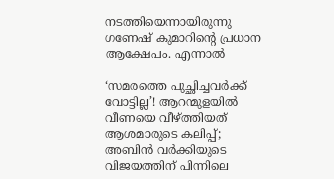നടത്തിയെന്നായിരുന്നു ഗണേഷ് കുമാറിന്റെ പ്രധാന ആക്ഷേപം. എന്നാല്‍

‘സമരത്തെ പുച്ഛിച്ചവര്‍ക്ക് വോട്ടില്ല’! ആറന്മുളയില്‍ വീണയെ വീഴ്ത്തിയത് ആശമാരുടെ കലിപ്പ്; അബിന്‍ വര്‍ക്കിയുടെ വിജയത്തിന് പിന്നിലെ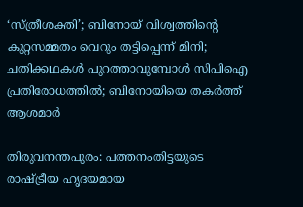‘സ്ത്രീശക്തി’; ബിനോയ് വിശ്വത്തിന്റെ കുറ്റസമ്മതം വെറും തട്ടിപ്പെന്ന് മിനി; ചതിക്കഥകള്‍ പുറത്താവുമ്പോള്‍ സിപിഐ പ്രതിരോധത്തില്‍; ബിനോയിയെ തകര്‍ത്ത് ആശമാര്‍

തിരുവനന്തപുരം: പത്തനംതിട്ടയുടെ രാഷ്ട്രീയ ഹൃദയമായ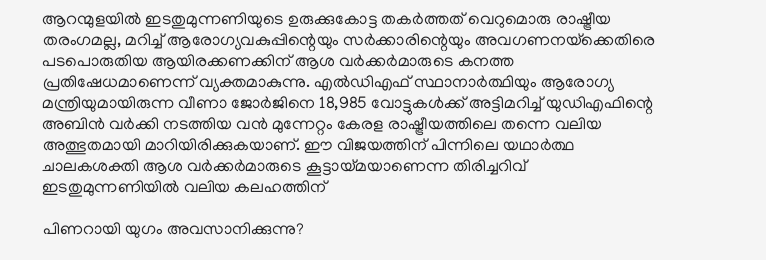ആറന്മുളയില്‍ ഇടതുമുന്നണിയുടെ ഉരുക്കുകോട്ട തകര്‍ത്തത് വെറുമൊരു രാഷ്ട്രീയ തരംഗമല്ല, മറിച്ച് ആരോഗ്യവകുപ്പിന്റെയും സര്‍ക്കാരിന്റെയും അവഗണനയ്‌ക്കെതിരെ പടപൊരുതിയ ആയിരക്കണക്കിന് ആശ വര്‍ക്കര്‍മാരുടെ കനത്ത പ്രതിഷേധമാണെന്ന് വ്യക്തമാകുന്നു. എല്‍ഡിഎഫ് സ്ഥാനാര്‍ത്ഥിയും ആരോഗ്യ മന്ത്രിയുമായിരുന്ന വീണാ ജോര്‍ജിനെ 18,985 വോട്ടുകള്‍ക്ക് അട്ടിമറിച്ച് യുഡിഎഫിന്റെ അബിന്‍ വര്‍ക്കി നടത്തിയ വന്‍ മുന്നേറ്റം കേരള രാഷ്ട്രീയത്തിലെ തന്നെ വലിയ അത്ഭുതമായി മാറിയിരിക്കുകയാണ്. ഈ വിജയത്തിന് പിന്നിലെ യഥാര്‍ത്ഥ ചാലകശക്തി ആശ വര്‍ക്കര്‍മാരുടെ കൂട്ടായ്മയാണെന്ന തിരിച്ചറിവ് ഇടതുമുന്നണിയില്‍ വലിയ കലഹത്തിന്

പിണറായി യുഗം അവസാനിക്കുന്നു?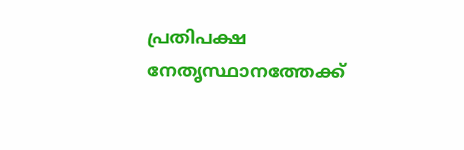പ്രതിപക്ഷ നേതൃസ്ഥാനത്തേക്ക്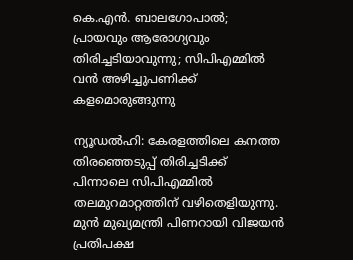കെ.എന്‍. ബാലഗോപാല്‍; പ്രായവും ആരോഗ്യവും തിരിച്ചടിയാവുന്നു; സിപിഎമ്മില്‍ വന്‍ അഴിച്ചുപണിക്ക് കളമൊരുങ്ങുന്നു

ന്യൂഡല്‍ഹി: കേരളത്തിലെ കനത്ത തിരഞ്ഞെടുപ്പ് തിരിച്ചടിക്ക് പിന്നാലെ സിപിഎമ്മില്‍ തലമുറമാറ്റത്തിന് വഴിതെളിയുന്നു. മുന്‍ മുഖ്യമന്ത്രി പിണറായി വിജയന്‍ പ്രതിപക്ഷ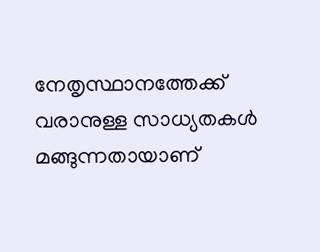നേതൃസ്ഥാനത്തേക്ക് വരാനുള്ള സാധ്യതകള്‍ മങ്ങുന്നതായാണ്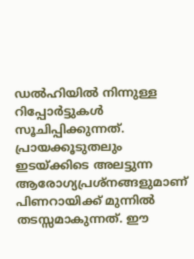ഡല്‍ഹിയില്‍ നിന്നുള്ള റിപ്പോര്‍ട്ടുകള്‍ സൂചിപ്പിക്കുന്നത്. പ്രായക്കൂടുതലും ഇടയ്ക്കിടെ അലട്ടുന്ന ആരോഗ്യപ്രശ്‌നങ്ങളുമാണ് പിണറായിക്ക് മുന്നില്‍ തടസ്സമാകുന്നത്. ഈ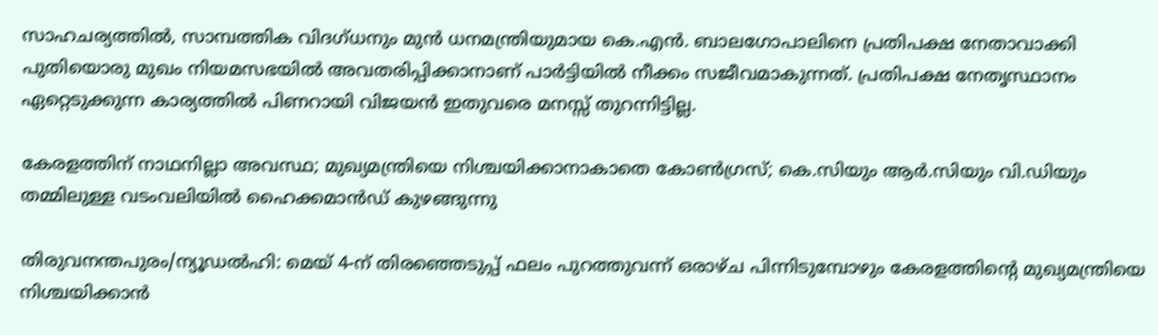സാഹചര്യത്തില്‍, സാമ്പത്തിക വിദഗ്ധനും മുന്‍ ധനമന്ത്രിയുമായ കെ.എന്‍. ബാലഗോപാലിനെ പ്രതിപക്ഷ നേതാവാക്കി പുതിയൊരു മുഖം നിയമസഭയില്‍ അവതരിപ്പിക്കാനാണ് പാര്‍ട്ടിയില്‍ നീക്കം സജീവമാകുന്നത്. പ്രതിപക്ഷ നേതൃസ്ഥാനം ഏറ്റെടുക്കുന്ന കാര്യത്തില്‍ പിണറായി വിജയന്‍ ഇതുവരെ മനസ്സ് തുറന്നിട്ടില്ല.

കേരളത്തിന് നാഥനില്ലാ അവസ്ഥ; മുഖ്യമന്ത്രിയെ നിശ്ചയിക്കാനാകാതെ കോണ്‍ഗ്രസ്; കെ.സിയും ആര്‍.സിയും വി.ഡിയും തമ്മിലുള്ള വടംവലിയില്‍ ഹൈക്കമാന്‍ഡ് കുഴങ്ങുന്നു

തിരുവനന്തപുരം/ന്യൂഡല്‍ഹി: മെയ് 4-ന് തിരഞ്ഞെടുപ്പ് ഫലം പുറത്തുവന്ന് ഒരാഴ്ച പിന്നിടുമ്പോഴും കേരളത്തിന്റെ മുഖ്യമന്ത്രിയെ നിശ്ചയിക്കാന്‍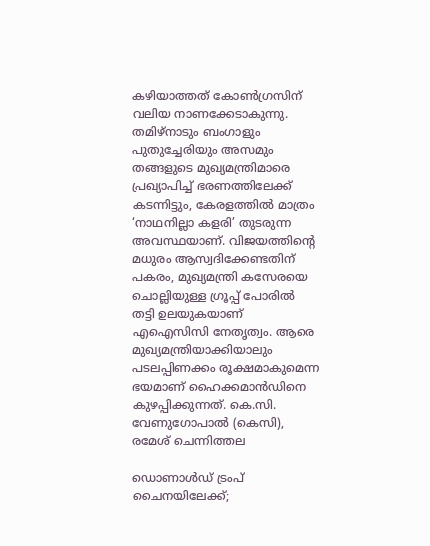കഴിയാത്തത് കോണ്‍ഗ്രസിന് വലിയ നാണക്കേടാകുന്നു. തമിഴ്നാടും ബംഗാളും പുതുച്ചേരിയും അസമും തങ്ങളുടെ മുഖ്യമന്ത്രിമാരെ പ്രഖ്യാപിച്ച് ഭരണത്തിലേക്ക് കടന്നിട്ടും, കേരളത്തില്‍ മാത്രം ‘നാഥനില്ലാ കളരി’ തുടരുന്ന അവസ്ഥയാണ്. വിജയത്തിന്റെ മധുരം ആസ്വദിക്കേണ്ടതിന് പകരം, മുഖ്യമന്ത്രി കസേരയെ ചൊല്ലിയുള്ള ഗ്രൂപ്പ് പോരില്‍ തട്ടി ഉലയുകയാണ് എഐസിസി നേതൃത്വം. ആരെ മുഖ്യമന്ത്രിയാക്കിയാലും പടലപ്പിണക്കം രൂക്ഷമാകുമെന്ന ഭയമാണ് ഹൈക്കമാന്‍ഡിനെ കുഴപ്പിക്കുന്നത്. കെ.സി. വേണുഗോപാല്‍ (കെസി), രമേശ് ചെന്നിത്തല

ഡൊണാൾഡ് ട്രംപ് ചൈനയിലേക്ക്;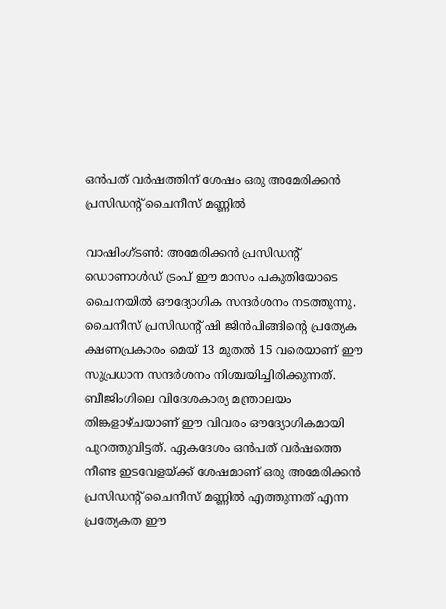ഒൻപത് വർഷത്തിന് ശേഷം ഒരു അമേരിക്കൻ പ്രസിഡന്റ് ചൈനീസ് മണ്ണിൽ

വാഷിംഗ്ടൺ: അമേരിക്കൻ പ്രസിഡന്റ് ഡൊണാൾഡ് ട്രംപ് ഈ മാസം പകുതിയോടെ ചൈനയിൽ ഔദ്യോഗിക സന്ദർശനം നടത്തുന്നു. ചൈനീസ് പ്രസിഡന്റ് ഷി ജിൻപിങ്ങിന്റെ പ്രത്യേക ക്ഷണപ്രകാരം മെയ് 13 മുതൽ 15 വരെയാണ് ഈ സുപ്രധാന സന്ദർശനം നിശ്ചയിച്ചിരിക്കുന്നത്. ബീജിംഗിലെ വിദേശകാര്യ മന്ത്രാലയം തിങ്കളാഴ്ചയാണ് ഈ വിവരം ഔദ്യോഗികമായി പുറത്തുവിട്ടത്. ഏകദേശം ഒൻപത് വർഷത്തെ നീണ്ട ഇടവേളയ്ക്ക് ശേഷമാണ് ഒരു അമേരിക്കൻ പ്രസിഡന്റ് ചൈനീസ് മണ്ണിൽ എത്തുന്നത് എന്ന പ്രത്യേകത ഈ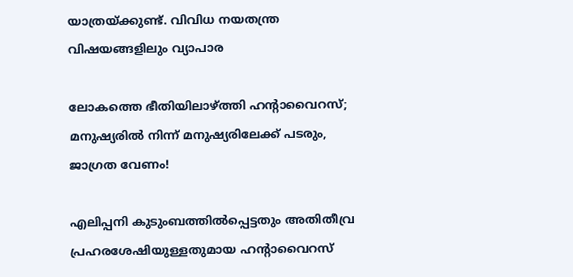യാത്രയ്ക്കുണ്ട്. വിവിധ നയതന്ത്ര വിഷയങ്ങളിലും വ്യാപാര

ലോകത്തെ ഭീതിയിലാഴ്ത്തി ഹന്റാവൈറസ്; മനുഷ്യരിൽ നിന്ന് മനുഷ്യരിലേക്ക് പടരും, ജാഗ്രത വേണം!

എലിപ്പനി കുടുംബത്തിൽപ്പെട്ടതും അതിതീവ്ര പ്രഹരശേഷിയുള്ളതുമായ ഹന്റാവൈറസ്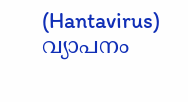(Hantavirus) വ്യാപനം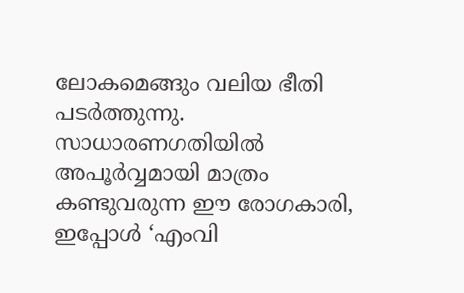ലോകമെങ്ങും വലിയ ഭീതി പടർത്തുന്നു. സാധാരണഗതിയിൽ അപൂർവ്വമായി മാത്രം കണ്ടുവരുന്ന ഈ രോഗകാരി, ഇപ്പോൾ ‘എംവി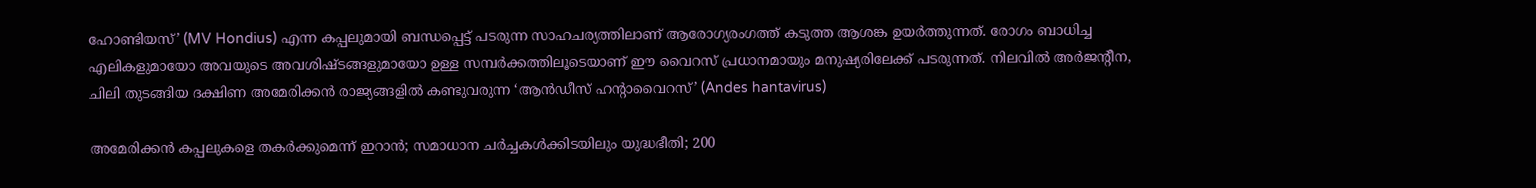ഹോണ്ടിയസ്’ (MV Hondius) എന്ന കപ്പലുമായി ബന്ധപ്പെട്ട് പടരുന്ന സാഹചര്യത്തിലാണ് ആരോഗ്യരംഗത്ത് കടുത്ത ആശങ്ക ഉയർത്തുന്നത്. രോഗം ബാധിച്ച എലികളുമായോ അവയുടെ അവശിഷ്ടങ്ങളുമായോ ഉള്ള സമ്പർക്കത്തിലൂടെയാണ് ഈ വൈറസ് പ്രധാനമായും മനുഷ്യരിലേക്ക് പടരുന്നത്. നിലവിൽ അർജന്റീന, ചിലി തുടങ്ങിയ ദക്ഷിണ അമേരിക്കൻ രാജ്യങ്ങളിൽ കണ്ടുവരുന്ന ‘ആൻഡീസ് ഹന്റാവൈറസ്’ (Andes hantavirus)

അമേരിക്കന്‍ കപ്പലുകളെ തകര്‍ക്കുമെന്ന് ഇറാന്‍; സമാധാന ചര്‍ച്ചകള്‍ക്കിടയിലും യുദ്ധഭീതി; 200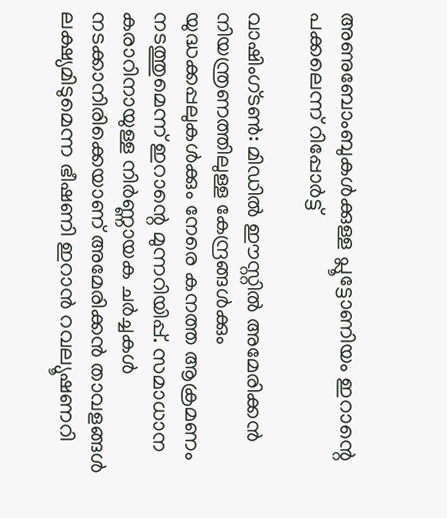അണുബോംബുകള്‍ക്കുള്ള പ്ലൂട്ടോണിയം ഇറാന്റെ പക്കലെന്ന് റിപ്പോര്‍ട്ട്

വാഷിംഗ്ടണ്‍: മിഡില്‍ ഈസ്റ്റില്‍ അമേരിക്കന്‍ നിയന്ത്രണത്തിലുള്ള കേന്ദ്രങ്ങള്‍ക്കും യുദ്ധക്കപ്പലുകള്‍ക്കും നേരെ കനത്ത ആക്രമണം നടത്തുമെന്ന് ഇറാന്റെ മുന്നറിയിപ്പ്. സമാധാന കരാറിനായുള്ള നിര്‍ണ്ണായക ചര്‍ച്ചകള്‍ നടക്കാനിരിക്കെയാണ് അമേരിക്കന്‍ താവളങ്ങള്‍ ലക്ഷ്യമിടുമെന്ന ഭീഷണി ഇറാന്‍ റവല്യൂഷണറി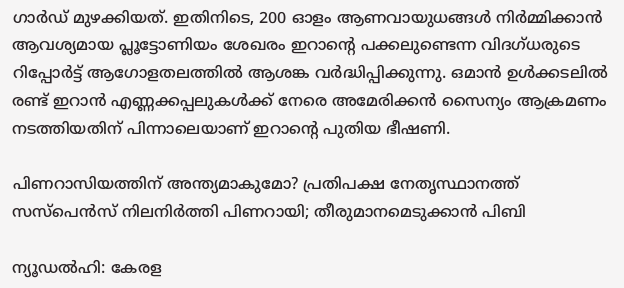ഗാര്‍ഡ് മുഴക്കിയത്. ഇതിനിടെ, 200 ഓളം ആണവായുധങ്ങള്‍ നിര്‍മ്മിക്കാന്‍ ആവശ്യമായ പ്ലൂട്ടോണിയം ശേഖരം ഇറാന്റെ പക്കലുണ്ടെന്ന വിദഗ്ധരുടെ റിപ്പോര്‍ട്ട് ആഗോളതലത്തില്‍ ആശങ്ക വര്‍ദ്ധിപ്പിക്കുന്നു. ഒമാന്‍ ഉള്‍ക്കടലില്‍ രണ്ട് ഇറാന്‍ എണ്ണക്കപ്പലുകള്‍ക്ക് നേരെ അമേരിക്കന്‍ സൈന്യം ആക്രമണം നടത്തിയതിന് പിന്നാലെയാണ് ഇറാന്റെ പുതിയ ഭീഷണി.

പിണറാസിയത്തിന് അന്ത്യമാകുമോ? പ്രതിപക്ഷ നേതൃസ്ഥാനത്ത് സസ്‌പെന്‍സ് നിലനിര്‍ത്തി പിണറായി; തീരുമാനമെടുക്കാന്‍ പിബി

ന്യൂഡല്‍ഹി: കേരള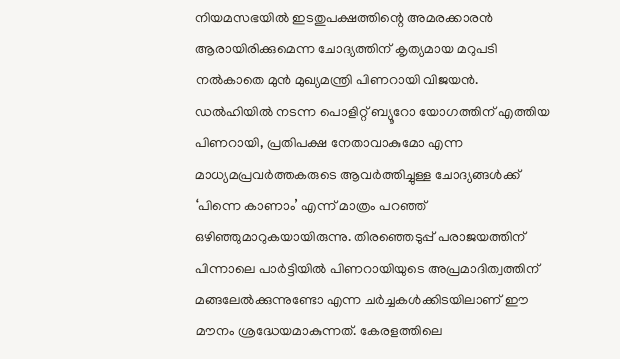നിയമസഭയില്‍ ഇടതുപക്ഷത്തിന്റെ അമരക്കാരന്‍ ആരായിരിക്കുമെന്ന ചോദ്യത്തിന് കൃത്യമായ മറുപടി നല്‍കാതെ മുന്‍ മുഖ്യമന്ത്രി പിണറായി വിജയന്‍. ഡല്‍ഹിയില്‍ നടന്ന പൊളിറ്റ് ബ്യൂറോ യോഗത്തിന് എത്തിയ പിണറായി, പ്രതിപക്ഷ നേതാവാകുമോ എന്ന മാധ്യമപ്രവര്‍ത്തകരുടെ ആവര്‍ത്തിച്ചുള്ള ചോദ്യങ്ങള്‍ക്ക് ‘പിന്നെ കാണാം’ എന്ന് മാത്രം പറഞ്ഞ് ഒഴിഞ്ഞുമാറുകയായിരുന്നു. തിരഞ്ഞെടുപ്പ് പരാജയത്തിന് പിന്നാലെ പാര്‍ട്ടിയില്‍ പിണറായിയുടെ അപ്രമാദിത്വത്തിന് മങ്ങലേല്‍ക്കുന്നുണ്ടോ എന്ന ചര്‍ച്ചകള്‍ക്കിടയിലാണ് ഈ മൗനം ശ്രദ്ധേയമാകുന്നത്. കേരളത്തിലെ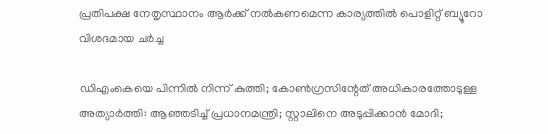പ്രതിപക്ഷ നേതൃസ്ഥാനം ആര്‍ക്ക് നല്‍കണമെന്ന കാര്യത്തില്‍ പൊളിറ്റ് ബ്യൂറോ വിശദമായ ചര്‍ച്ച

ഡിഎംകെയെ പിന്നില്‍ നിന്ന് കുത്തി; കോണ്‍ഗ്രസിന്റേത് അധികാരത്തോടുള്ള അത്യാര്‍ത്തി: ആഞ്ഞടിച്ച് പ്രധാനമന്ത്രി; സ്റ്റാലിനെ അടുപ്പിക്കാന്‍ മോദി;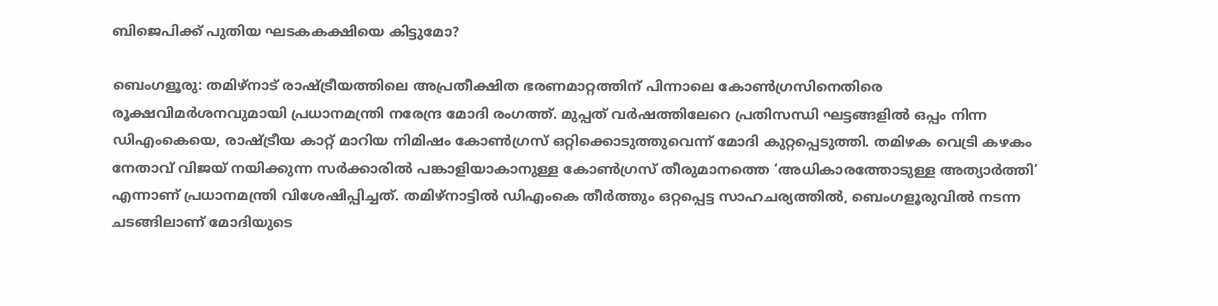ബിജെപിക്ക് പുതിയ ഘടകകക്ഷിയെ കിട്ടുമോ?

ബെംഗളൂരു: തമിഴ്നാട് രാഷ്ട്രീയത്തിലെ അപ്രതീക്ഷിത ഭരണമാറ്റത്തിന് പിന്നാലെ കോണ്‍ഗ്രസിനെതിരെ രൂക്ഷവിമര്‍ശനവുമായി പ്രധാനമന്ത്രി നരേന്ദ്ര മോദി രംഗത്ത്. മുപ്പത് വര്‍ഷത്തിലേറെ പ്രതിസന്ധി ഘട്ടങ്ങളില്‍ ഒപ്പം നിന്ന ഡിഎംകെയെ, രാഷ്ട്രീയ കാറ്റ് മാറിയ നിമിഷം കോണ്‍ഗ്രസ് ഒറ്റിക്കൊടുത്തുവെന്ന് മോദി കുറ്റപ്പെടുത്തി. തമിഴക വെട്രി കഴകം നേതാവ് വിജയ് നയിക്കുന്ന സര്‍ക്കാരില്‍ പങ്കാളിയാകാനുള്ള കോണ്‍ഗ്രസ് തീരുമാനത്തെ ‘അധികാരത്തോടുള്ള അത്യാര്‍ത്തി’ എന്നാണ് പ്രധാനമന്ത്രി വിശേഷിപ്പിച്ചത്. തമിഴ്നാട്ടില്‍ ഡിഎംകെ തീര്‍ത്തും ഒറ്റപ്പെട്ട സാഹചര്യത്തില്‍, ബെംഗളൂരുവില്‍ നടന്ന ചടങ്ങിലാണ് മോദിയുടെ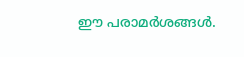ഈ പരാമര്‍ശങ്ങള്‍.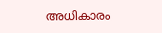അധികാരം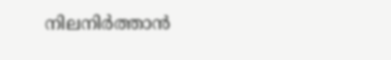നിലനിര്‍ത്താന്‍